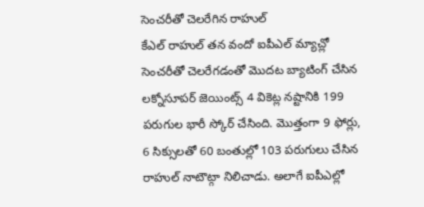సెంచరీతో చెలరేగిన రాహుల్
కేఎల్ రాహుల్ తన వందో ఐపీఎల్ మ్యాచ్లో సెంచరీతో చెలరేగడంతో మొదట బ్యాటింగ్ చేసిన లక్నోసూపర్ జెయింట్స్ 4 వికెట్ల నష్టానికి 199 పరుగుల భారీ స్కోర్ చేసింది. మొత్తంగా 9 ఫోర్లు, 6 సిక్సులతో 60 బంతుల్లో 103 పరుగులు చేసిన రాహుల్ నాటౌట్గా నిలిచాడు. అలాగే ఐపీఎల్లో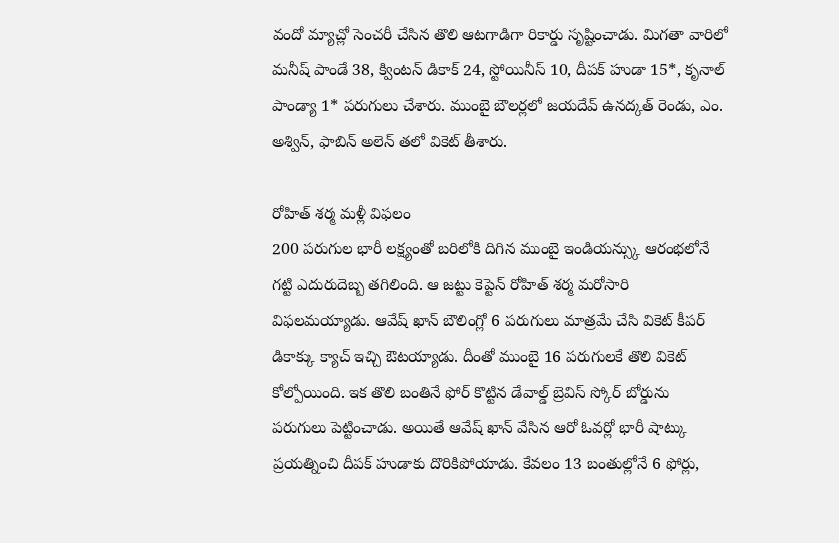వందో మ్యాచ్లో సెంచరీ చేసిన తొలి ఆటగాడిగా రికార్డు సృష్టించాడు. మిగతా వారిలో మనీష్ పాండే 38, క్వింటన్ డికాక్ 24, స్టోయినీస్ 10, దీపక్ హుడా 15*, కృనాల్ పాండ్యా 1* పరుగులు చేశారు. ముంబై బౌలర్లలో జయదేవ్ ఉనద్కత్ రెండు, ఎం. అశ్విన్, ఫాబిన్ అలెన్ తలో వికెట్ తీశారు.

రోహిత్ శర్మ మళ్లీ విఫలం
200 పరుగుల భారీ లక్ష్యంతో బరిలోకి దిగిన ముంబై ఇండియన్స్కు ఆరంభలోనే గట్టి ఎదురుదెబ్బ తగిలింది. ఆ జట్టు కెప్టెన్ రోహిత్ శర్మ మరోసారి విఫలమయ్యాడు. ఆవేష్ ఖాన్ బౌలింగ్లో 6 పరుగులు మాత్రమే చేసి వికెట్ కీపర్ డికాక్కు క్యాచ్ ఇచ్చి ఔటయ్యాడు. దీంతో ముంబై 16 పరుగులకే తొలి వికెట్ కోల్పోయింది. ఇక తొలి బంతినే ఫోర్ కొట్టిన డేవాల్డ్ బ్రెవిస్ స్కోర్ బోర్డును పరుగులు పెట్టించాడు. అయితే ఆవేష్ ఖాన్ వేసిన ఆరో ఓవర్లో భారీ షాట్కు ప్రయత్నించి దీపక్ హుడాకు దొరికిపోయాడు. కేవలం 13 బంతుల్లోనే 6 ఫోర్లు,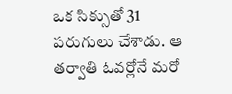ఒక సిక్సుతో 31 పరుగులు చేశాడు. ఆ తర్వాతి ఓవర్లోనే మరో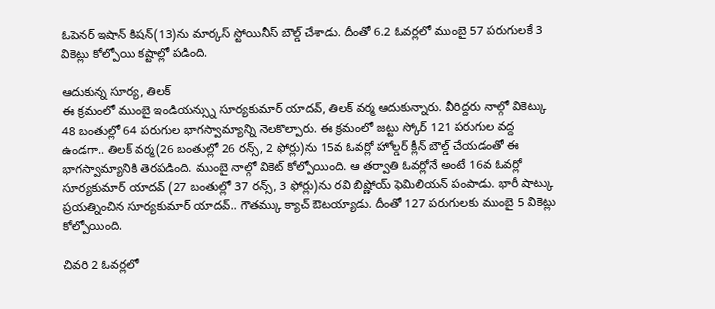ఓపెనర్ ఇషాన్ కిషన్(13)ను మార్కస్ స్టోయినీస్ బౌల్డ్ చేశాడు. దీంతో 6.2 ఓవర్లలో ముంబై 57 పరుగులకే 3 వికెట్లు కోల్పోయి కష్టాల్లో పడింది.

ఆదుకున్న సూర్య, తిలక్
ఈ క్రమంలో ముంబై ఇండియన్స్ను సూర్యకుమార్ యాదవ్, తిలక్ వర్మ ఆదుకున్నారు. వీరిద్దరు నాల్గో వికెట్కు 48 బంతుల్లో 64 పరుగుల భాగస్వామ్యాన్ని నెలకొల్పారు. ఈ క్రమంలో జట్టు స్కోర్ 121 పరుగుల వద్ద ఉండగా.. తిలక్ వర్మ(26 బంతుల్లో 26 రన్స్, 2 ఫోర్లు)ను 15వ ఓవర్లో హోల్డర్ క్లీన్ బౌల్డ్ చేయడంతో ఈ భాగస్వామ్యానికి తెరపడింది. ముంబై నాల్గో వికెట్ కోల్పోయింది. ఆ తర్వాతి ఓవర్లోనే అంటే 16వ ఓవర్లో సూర్యకుమార్ యాదవ్ (27 బంతుల్లో 37 రన్స్, 3 ఫోర్లు)ను రవి బిష్ణోయ్ ఫెమిలియన్ పంపాడు. భారీ షాట్కు ప్రయత్నించిన సూర్యకుమార్ యాదవ్.. గౌతమ్కు క్యాచ్ ఔటయ్యాడు. దీంతో 127 పరుగులకు ముంబై 5 వికెట్లు కోల్పోయింది.

చివరి 2 ఓవర్లలో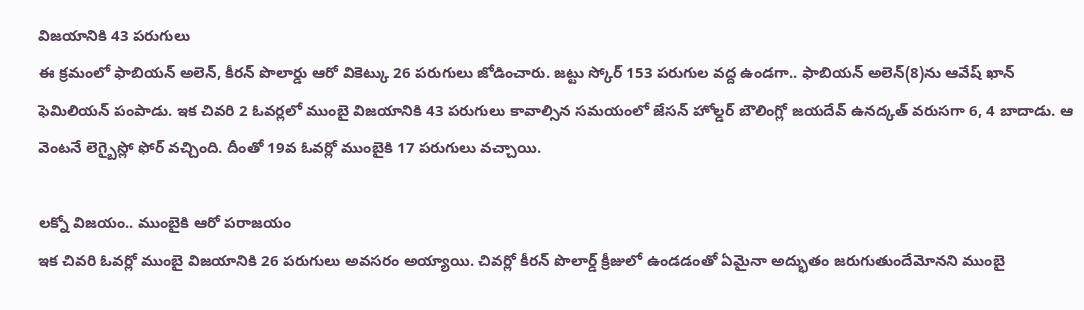విజయానికి 43 పరుగులు
ఈ క్రమంలో ఫాబియన్ అలెన్, కీరన్ పొలార్డు ఆరో వికెట్కు 26 పరుగులు జోడించారు. జట్టు స్కోర్ 153 పరుగుల వద్ద ఉండగా.. ఫాబియన్ అలెన్(8)ను ఆవేష్ ఖాన్ ఫెమిలియన్ పంపాడు. ఇక చివరి 2 ఓవర్లలో ముంబై విజయానికి 43 పరుగులు కావాల్సిన సమయంలో జేసన్ హోల్డర్ బౌలింగ్లో జయదేవ్ ఉనద్కత్ వరుసగా 6, 4 బాదాడు. ఆ వెంటనే లెగ్బైస్లో ఫోర్ వచ్చింది. దీంతో 19వ ఓవర్లో ముంబైకి 17 పరుగులు వచ్చాయి.

లక్నో విజయం.. ముంబైకి ఆరో పరాజయం
ఇక చివరి ఓవర్లో ముంబై విజయానికి 26 పరుగులు అవసరం అయ్యాయి. చివర్లో కీరన్ పొలార్డ్ క్రీజులో ఉండడంతో ఏమైనా అద్భుతం జరుగుతుందేమోనని ముంబై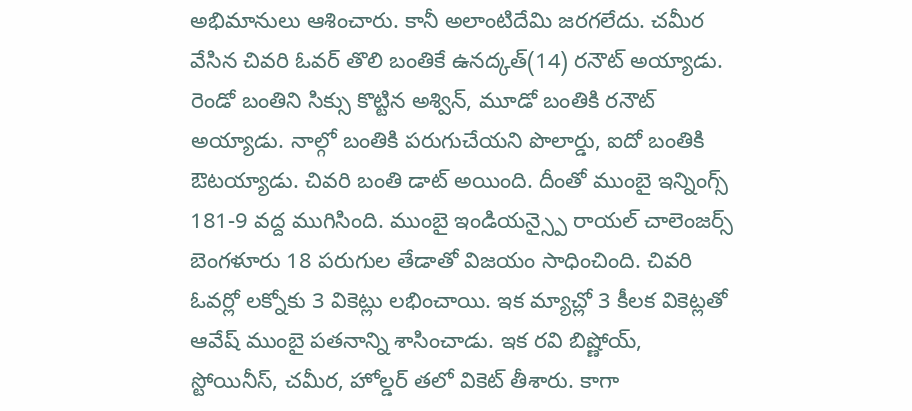అభిమానులు ఆశించారు. కానీ అలాంటిదేమి జరగలేదు. చమీర వేసిన చివరి ఓవర్ తొలి బంతికే ఉనద్కత్(14) రనౌట్ అయ్యాడు. రెండో బంతిని సిక్సు కొట్టిన అశ్విన్, మూడో బంతికి రనౌట్ అయ్యాడు. నాల్గో బంతికి పరుగుచేయని పొలార్డు, ఐదో బంతికి ఔటయ్యాడు. చివరి బంతి డాట్ అయింది. దీంతో ముంబై ఇన్నింగ్స్ 181-9 వద్ద ముగిసింది. ముంబై ఇండియన్స్పై రాయల్ చాలెంజర్స్ బెంగళూరు 18 పరుగుల తేడాతో విజయం సాధించింది. చివరి ఓవర్లో లక్నోకు 3 వికెట్లు లభించాయి. ఇక మ్యాచ్లో 3 కీలక వికెట్లతో ఆవేష్ ముంబై పతనాన్ని శాసించాడు. ఇక రవి బిష్ణోయ్, స్టోయినీస్, చమీర, హోల్డర్ తలో వికెట్ తీశారు. కాగా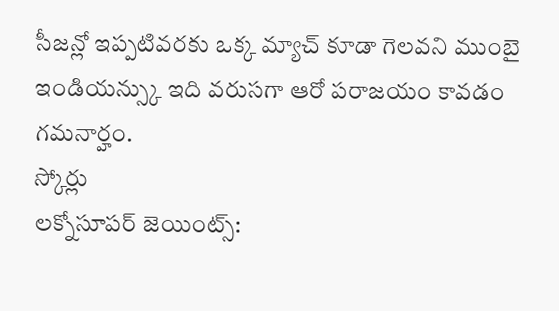సీజన్లో ఇప్పటివరకు ఒక్క మ్యాచ్ కూడా గెలవని ముంబై ఇండియన్స్కు ఇది వరుసగా ఆరో పరాజయం కావడం గమనార్హం.
స్కోర్లు
లక్నోసూపర్ జెయింట్స్: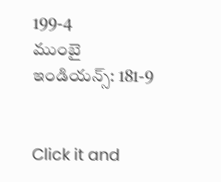199-4
ముంబై ఇండియన్స్: 181-9


Click it and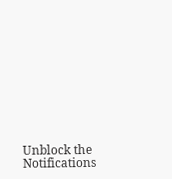Unblock the Notifications